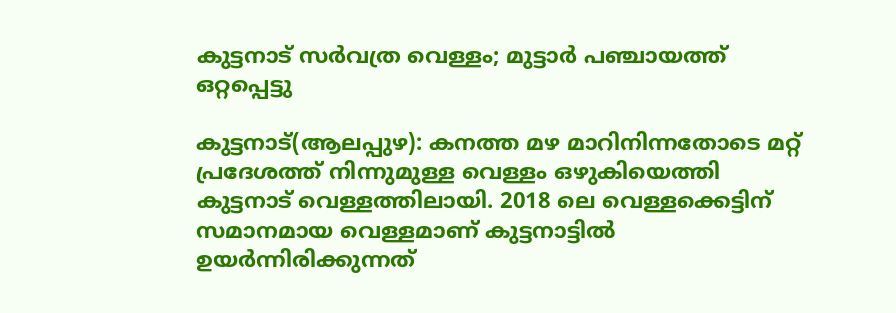കുട്ടനാട് സർവത്ര വെള്ളം; മുട്ടാർ പഞ്ചായത്ത് ഒറ്റപ്പെട്ടു

കുട്ടനാട്(ആലപ്പുഴ): കനത്ത മഴ മാറിനിന്നതോടെ മറ്റ് പ്രദേശത്ത് നിന്നുമുള്ള വെള്ളം ഒഴുകിയെത്തി കുട്ടനാട് വെള്ളത്തിലായി. 2018 ലെ വെള്ളക്കെട്ടിന് സമാനമായ വെള്ളമാണ് കുട്ടനാട്ടിൽ ഉയർന്നിരിക്കുന്നത്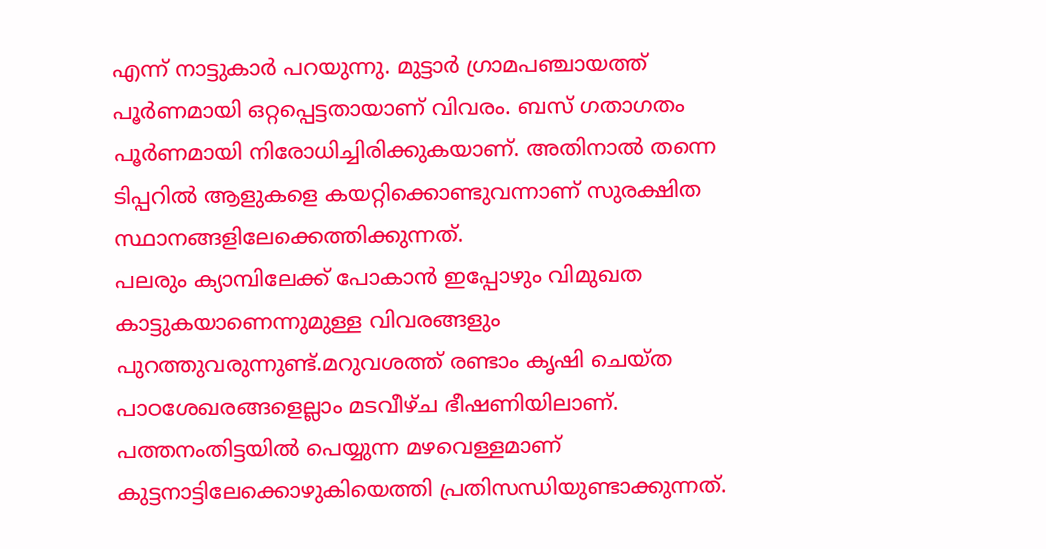എന്ന് നാട്ടുകാർ പറയുന്നു. മുട്ടാർ ഗ്രാമപഞ്ചായത്ത് പൂർണമായി ഒറ്റപ്പെട്ടതായാണ് വിവരം. ബസ് ഗതാഗതം പൂർണമായി നിരോധിച്ചിരിക്കുകയാണ്. അതിനാൽ തന്നെ ടിപ്പറിൽ ആളുകളെ കയറ്റിക്കൊണ്ടുവന്നാണ് സുരക്ഷിത സ്ഥാനങ്ങളിലേക്കെത്തിക്കുന്നത്.
പലരും ക്യാമ്പിലേക്ക് പോകാൻ ഇപ്പോഴും വിമുഖത കാട്ടുകയാണെന്നുമുള്ള വിവരങ്ങളും പുറത്തുവരുന്നുണ്ട്.മറുവശത്ത് രണ്ടാം കൃഷി ചെയ്ത പാഠശേഖരങ്ങളെല്ലാം മടവീഴ്ച ഭീഷണിയിലാണ്. പത്തനംതിട്ടയിൽ പെയ്യുന്ന മഴവെള്ളമാണ് കുട്ടനാട്ടിലേക്കൊഴുകിയെത്തി പ്രതിസന്ധിയുണ്ടാക്കുന്നത്.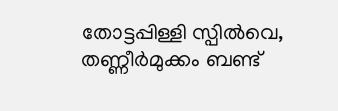തോട്ടപ്പിള്ളി സ്പിൽവെ, തണ്ണീർമുക്കം ബണ്ട്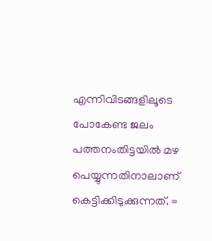എന്നിവിടങ്ങളിലൂടെ പോകേണ്ട ജലം പത്തനംതിട്ടയിൽ മഴ പെയ്യുന്നതിനാലാണ് കെട്ടിക്കിടുക്കുന്നത്. =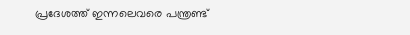പ്രദേശത്ത് ഇന്നലെവരെ പന്ത്രണ്ട്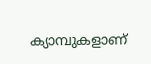ക്യാമ്പുകളാണ്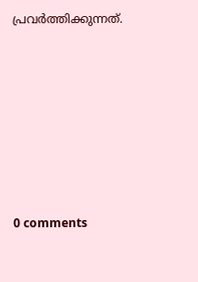പ്രവർത്തിക്കുന്നത്.










0 comments